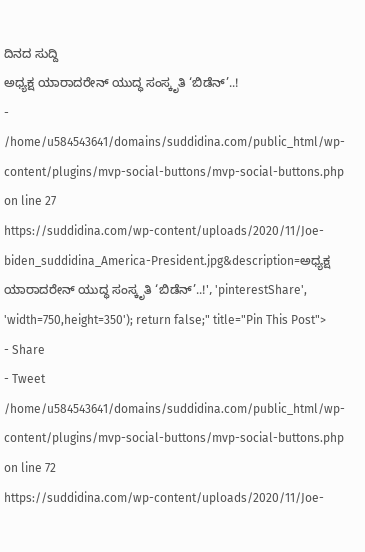ದಿನದ ಸುದ್ದಿ
ಅಧ್ಯಕ್ಷ ಯಾರಾದರೇನ್ ಯುದ್ಧ ಸಂಸ್ಕೃತಿ ‘ಬಿಡೆನ್’..!
- /home/u584543641/domains/suddidina.com/public_html/wp-content/plugins/mvp-social-buttons/mvp-social-buttons.php on line 27
https://suddidina.com/wp-content/uploads/2020/11/Joe-biden_suddidina_America-President.jpg&description=ಅಧ್ಯಕ್ಷ ಯಾರಾದರೇನ್ ಯುದ್ಧ ಸಂಸ್ಕೃತಿ ‘ಬಿಡೆನ್’..!', 'pinterestShare', 'width=750,height=350'); return false;" title="Pin This Post">
- Share
- Tweet /home/u584543641/domains/suddidina.com/public_html/wp-content/plugins/mvp-social-buttons/mvp-social-buttons.php on line 72
https://suddidina.com/wp-content/uploads/2020/11/Joe-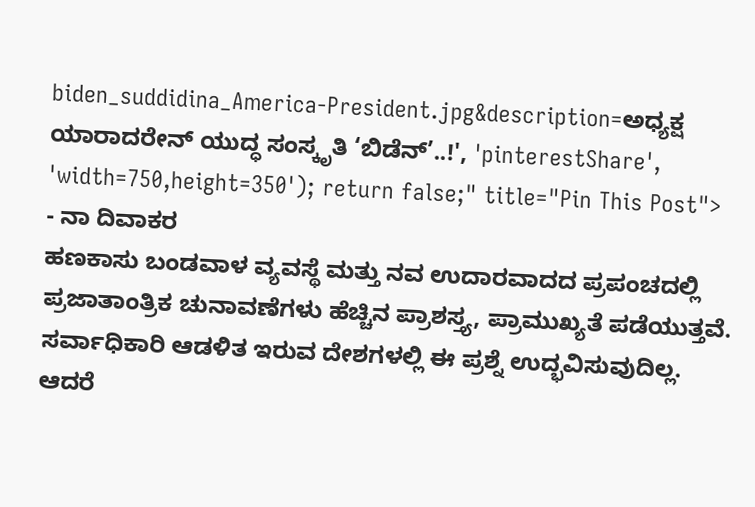biden_suddidina_America-President.jpg&description=ಅಧ್ಯಕ್ಷ ಯಾರಾದರೇನ್ ಯುದ್ಧ ಸಂಸ್ಕೃತಿ ‘ಬಿಡೆನ್’..!', 'pinterestShare', 'width=750,height=350'); return false;" title="Pin This Post">
- ನಾ ದಿವಾಕರ
ಹಣಕಾಸು ಬಂಡವಾಳ ವ್ಯವಸ್ಥೆ ಮತ್ತು ನವ ಉದಾರವಾದದ ಪ್ರಪಂಚದಲ್ಲಿ ಪ್ರಜಾತಾಂತ್ರಿಕ ಚುನಾವಣೆಗಳು ಹೆಚ್ಚಿನ ಪ್ರಾಶಸ್ತ್ಯ, ಪ್ರಾಮುಖ್ಯತೆ ಪಡೆಯುತ್ತವೆ. ಸರ್ವಾಧಿಕಾರಿ ಆಡಳಿತ ಇರುವ ದೇಶಗಳಲ್ಲಿ ಈ ಪ್ರಶ್ನೆ ಉದ್ಭವಿಸುವುದಿಲ್ಲ.
ಆದರೆ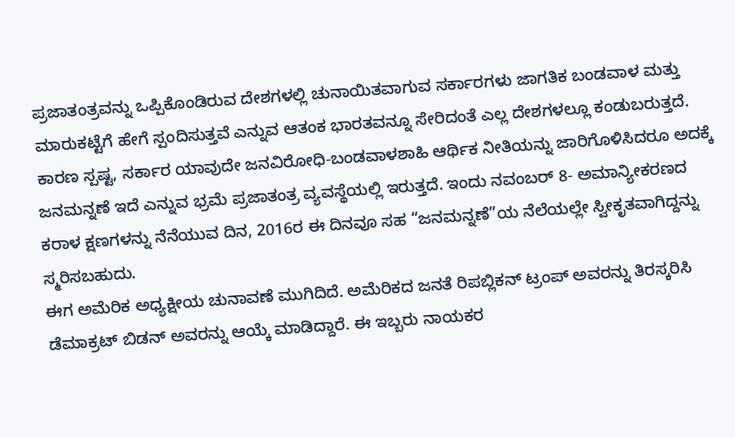ಪ್ರಜಾತಂತ್ರವನ್ನು ಒಪ್ಪಿಕೊಂಡಿರುವ ದೇಶಗಳಲ್ಲಿ ಚುನಾಯಿತವಾಗುವ ಸರ್ಕಾರಗಳು ಜಾಗತಿಕ ಬಂಡವಾಳ ಮತ್ತು ಮಾರುಕಟ್ಟೆಗೆ ಹೇಗೆ ಸ್ಪಂದಿಸುತ್ತವೆ ಎನ್ನುವ ಆತಂಕ ಭಾರತವನ್ನೂ ಸೇರಿದಂತೆ ಎಲ್ಲ ದೇಶಗಳಲ್ಲೂ ಕಂಡುಬರುತ್ತದೆ. ಕಾರಣ ಸ್ಪಷ್ಟ, ಸರ್ಕಾರ ಯಾವುದೇ ಜನವಿರೋಧಿ-ಬಂಡವಾಳಶಾಹಿ ಆರ್ಥಿಕ ನೀತಿಯನ್ನು ಜಾರಿಗೊಳಿಸಿದರೂ ಅದಕ್ಕೆ ಜನಮನ್ನಣೆ ಇದೆ ಎನ್ನುವ ಭ್ರಮೆ ಪ್ರಜಾತಂತ್ರ ವ್ಯವಸ್ಥೆಯಲ್ಲಿ ಇರುತ್ತದೆ. ಇಂದು ನವಂಬರ್ 8- ಅಮಾನ್ಯೀಕರಣದ ಕರಾಳ ಕ್ಷಣಗಳನ್ನು ನೆನೆಯುವ ದಿನ, 2016ರ ಈ ದಿನವೂ ಸಹ “ಜನಮನ್ನಣೆ”ಯ ನೆಲೆಯಲ್ಲೇ ಸ್ವೀಕೃತವಾಗಿದ್ದನ್ನು ಸ್ಮರಿಸಬಹುದು.
ಈಗ ಅಮೆರಿಕ ಅಧ್ಯಕ್ಷೀಯ ಚುನಾವಣೆ ಮುಗಿದಿದೆ. ಅಮೆರಿಕದ ಜನತೆ ರಿಪಬ್ಲಿಕನ್ ಟ್ರಂಪ್ ಅವರನ್ನು ತಿರಸ್ಕರಿಸಿ ಡೆಮಾಕ್ರಟ್ ಬಿಡನ್ ಅವರನ್ನು ಆಯ್ಕೆ ಮಾಡಿದ್ದಾರೆ. ಈ ಇಬ್ಬರು ನಾಯಕರ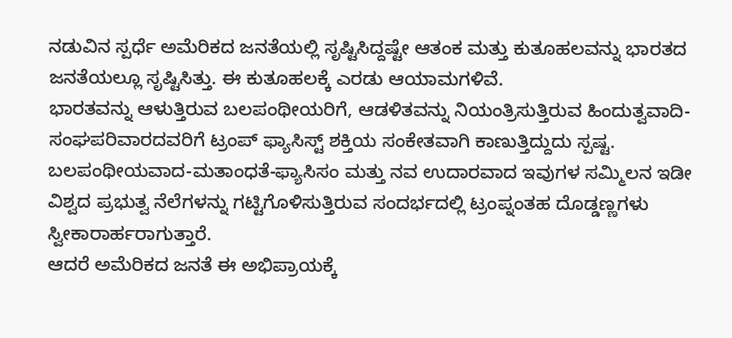ನಡುವಿನ ಸ್ಪರ್ಧೆ ಅಮೆರಿಕದ ಜನತೆಯಲ್ಲಿ ಸೃಷ್ಟಿಸಿದ್ದಷ್ಟೇ ಆತಂಕ ಮತ್ತು ಕುತೂಹಲವನ್ನು ಭಾರತದ ಜನತೆಯಲ್ಲೂ ಸೃಷ್ಟಿಸಿತ್ತು. ಈ ಕುತೂಹಲಕ್ಕೆ ಎರಡು ಆಯಾಮಗಳಿವೆ.
ಭಾರತವನ್ನು ಆಳುತ್ತಿರುವ ಬಲಪಂಥೀಯರಿಗೆ, ಆಡಳಿತವನ್ನು ನಿಯಂತ್ರಿಸುತ್ತಿರುವ ಹಿಂದುತ್ವವಾದಿ-ಸಂಘಪರಿವಾರದವರಿಗೆ ಟ್ರಂಪ್ ಫ್ಯಾಸಿಸ್ಟ್ ಶಕ್ತಿಯ ಸಂಕೇತವಾಗಿ ಕಾಣುತ್ತಿದ್ದುದು ಸ್ಪಷ್ಟ. ಬಲಪಂಥೀಯವಾದ-ಮತಾಂಧತೆ-ಫ್ಯಾಸಿಸಂ ಮತ್ತು ನವ ಉದಾರವಾದ ಇವುಗಳ ಸಮ್ಮಿಲನ ಇಡೀ ವಿಶ್ವದ ಪ್ರಭುತ್ವ ನೆಲೆಗಳನ್ನು ಗಟ್ಟಿಗೊಳಿಸುತ್ತಿರುವ ಸಂದರ್ಭದಲ್ಲಿ ಟ್ರಂಪ್ನಂತಹ ದೊಡ್ಡಣ್ಣಗಳು ಸ್ವೀಕಾರಾರ್ಹರಾಗುತ್ತಾರೆ.
ಆದರೆ ಅಮೆರಿಕದ ಜನತೆ ಈ ಅಭಿಪ್ರಾಯಕ್ಕೆ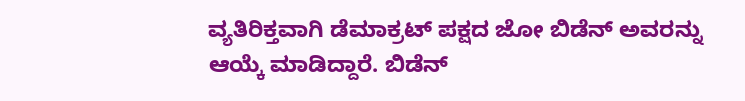ವ್ಯತಿರಿಕ್ತವಾಗಿ ಡೆಮಾಕ್ರಟ್ ಪಕ್ಷದ ಜೋ ಬಿಡೆನ್ ಅವರನ್ನು ಆಯ್ಕೆ ಮಾಡಿದ್ದಾರೆ. ಬಿಡೆನ್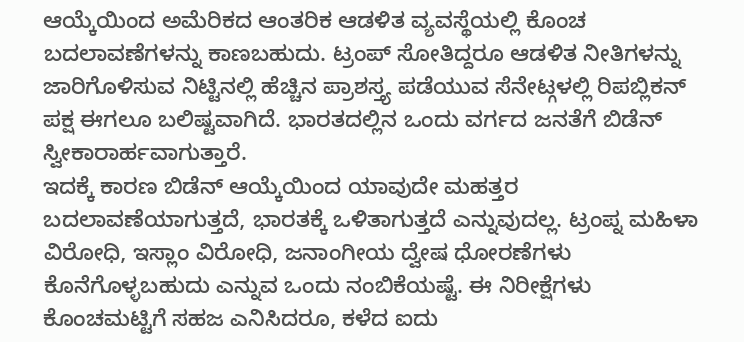ಆಯ್ಕೆಯಿಂದ ಅಮೆರಿಕದ ಆಂತರಿಕ ಆಡಳಿತ ವ್ಯವಸ್ಥೆಯಲ್ಲಿ ಕೊಂಚ ಬದಲಾವಣೆಗಳನ್ನು ಕಾಣಬಹುದು. ಟ್ರಂಪ್ ಸೋತಿದ್ದರೂ ಆಡಳಿತ ನೀತಿಗಳನ್ನು ಜಾರಿಗೊಳಿಸುವ ನಿಟ್ಟಿನಲ್ಲಿ ಹೆಚ್ಚಿನ ಪ್ರಾಶಸ್ತ್ಯ ಪಡೆಯುವ ಸೆನೇಟ್ಗಳಲ್ಲಿ ರಿಪಬ್ಲಿಕನ್ ಪಕ್ಷ ಈಗಲೂ ಬಲಿಷ್ಟವಾಗಿದೆ. ಭಾರತದಲ್ಲಿನ ಒಂದು ವರ್ಗದ ಜನತೆಗೆ ಬಿಡೆನ್ ಸ್ವೀಕಾರಾರ್ಹವಾಗುತ್ತಾರೆ.
ಇದಕ್ಕೆ ಕಾರಣ ಬಿಡೆನ್ ಆಯ್ಕೆಯಿಂದ ಯಾವುದೇ ಮಹತ್ತರ ಬದಲಾವಣೆಯಾಗುತ್ತದೆ, ಭಾರತಕ್ಕೆ ಒಳಿತಾಗುತ್ತದೆ ಎನ್ನುವುದಲ್ಲ. ಟ್ರಂಪ್ನ ಮಹಿಳಾ ವಿರೋಧಿ, ಇಸ್ಲಾಂ ವಿರೋಧಿ, ಜನಾಂಗೀಯ ದ್ವೇಷ ಧೋರಣೆಗಳು ಕೊನೆಗೊಳ್ಳಬಹುದು ಎನ್ನುವ ಒಂದು ನಂಬಿಕೆಯಷ್ಟೆ. ಈ ನಿರೀಕ್ಷೆಗಳು ಕೊಂಚಮಟ್ಟಿಗೆ ಸಹಜ ಎನಿಸಿದರೂ, ಕಳೆದ ಐದು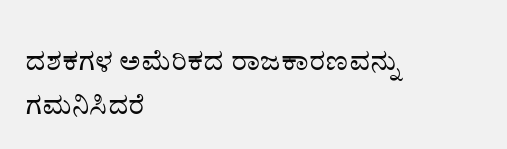ದಶಕಗಳ ಅಮೆರಿಕದ ರಾಜಕಾರಣವನ್ನು ಗಮನಿಸಿದರೆ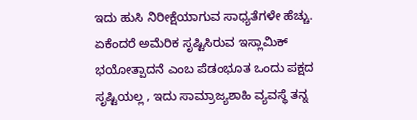ಇದು ಹುಸಿ ನಿರೀಕ್ಷೆಯಾಗುವ ಸಾಧ್ಯತೆಗಳೇ ಹೆಚ್ಚು.
ಏಕೆಂದರೆ ಅಮೆರಿಕ ಸೃಷ್ಟಿಸಿರುವ ಇಸ್ಲಾಮಿಕ್ ಭಯೋತ್ಪಾದನೆ ಎಂಬ ಪೆಡಂಭೂತ ಒಂದು ಪಕ್ಷದ ಸೃಷ್ಟಿಯಲ್ಲ , ಇದು ಸಾಮ್ರಾಜ್ಯಶಾಹಿ ವ್ಯವಸ್ಥೆ ತನ್ನ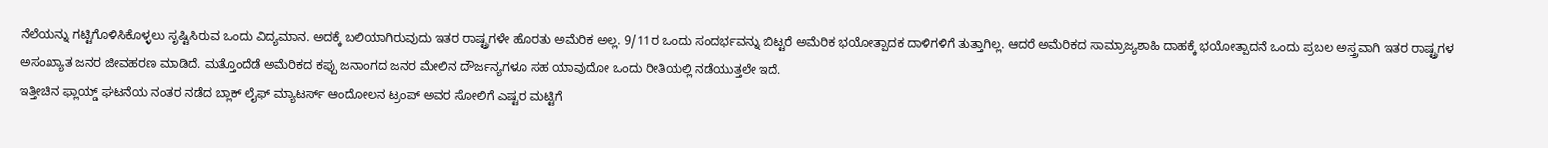ನೆಲೆಯನ್ನು ಗಟ್ಟಿಗೊಳಿಸಿಕೊಳ್ಳಲು ಸೃಷ್ಟಿಸಿರುವ ಒಂದು ವಿದ್ಯಮಾನ. ಅದಕ್ಕೆ ಬಲಿಯಾಗಿರುವುದು ಇತರ ರಾಷ್ಟ್ರಗಳೇ ಹೊರತು ಅಮೆರಿಕ ಅಲ್ಲ. 9/11ರ ಒಂದು ಸಂದರ್ಭವನ್ನು ಬಿಟ್ಟರೆ ಅಮೆರಿಕ ಭಯೋತ್ಪಾದಕ ದಾಳಿಗಳಿಗೆ ತುತ್ತಾಗಿಲ್ಲ. ಆದರೆ ಅಮೆರಿಕದ ಸಾಮ್ರಾಜ್ಯಶಾಹಿ ದಾಹಕ್ಕೆ ಭಯೋತ್ಪಾದನೆ ಒಂದು ಪ್ರಬಲ ಅಸ್ತ್ರವಾಗಿ ಇತರ ರಾಷ್ಟ್ರಗಳ ಅಸಂಖ್ಯಾತ ಜನರ ಜೀವಹರಣ ಮಾಡಿದೆ. ಮತ್ತೊಂದೆಡೆ ಅಮೆರಿಕದ ಕಪ್ಪು ಜನಾಂಗದ ಜನರ ಮೇಲಿನ ದೌರ್ಜನ್ಯಗಳೂ ಸಹ ಯಾವುದೋ ಒಂದು ರೀತಿಯಲ್ಲಿ ನಡೆಯುತ್ತಲೇ ಇದೆ.
ಇತ್ತೀಚಿನ ಫ್ಲಾಯ್ಡ್ ಘಟನೆಯ ನಂತರ ನಡೆದ ಬ್ಲಾಕ್ ಲೈಫ್ ಮ್ಯಾಟರ್ಸ್ ಆಂದೋಲನ ಟ್ರಂಪ್ ಅವರ ಸೋಲಿಗೆ ಎಷ್ಟರ ಮಟ್ಟಿಗೆ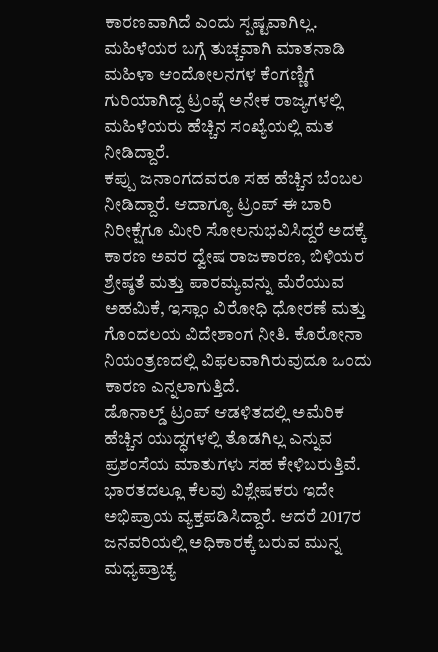ಕಾರಣವಾಗಿದೆ ಎಂದು ಸ್ಪಷ್ಟವಾಗಿಲ್ಲ. ಮಹಿಳೆಯರ ಬಗ್ಗೆ ತುಚ್ಚವಾಗಿ ಮಾತನಾಡಿ ಮಹಿಳಾ ಆಂದೋಲನಗಳ ಕೆಂಗಣ್ಣಿಗೆ ಗುರಿಯಾಗಿದ್ದ ಟ್ರಂಪ್ಗೆ ಅನೇಕ ರಾಜ್ಯಗಳಲ್ಲಿ ಮಹಿಳೆಯರು ಹೆಚ್ಚಿನ ಸಂಖ್ಯೆಯಲ್ಲಿ ಮತ ನೀಡಿದ್ದಾರೆ.
ಕಪ್ಪು ಜನಾಂಗದವರೂ ಸಹ ಹೆಚ್ಚಿನ ಬೆಂಬಲ ನೀಡಿದ್ದಾರೆ. ಆದಾಗ್ಯೂ ಟ್ರಂಪ್ ಈ ಬಾರಿ ನಿರೀಕ್ಷೆಗೂ ಮೀರಿ ಸೋಲನುಭವಿಸಿದ್ದರೆ ಅದಕ್ಕೆ ಕಾರಣ ಅವರ ದ್ವೇಷ ರಾಜಕಾರಣ, ಬಿಳಿಯರ ಶ್ರೇಷ್ಠತೆ ಮತ್ತು ಪಾರಮ್ಯವನ್ನು ಮೆರೆಯುವ ಅಹಮಿಕೆ, ಇಸ್ಲಾಂ ವಿರೋಧಿ ಧೋರಣೆ ಮತ್ತು ಗೊಂದಲಯ ವಿದೇಶಾಂಗ ನೀತಿ. ಕೊರೋನಾ ನಿಯಂತ್ರಣದಲ್ಲಿ ವಿಫಲವಾಗಿರುವುದೂ ಒಂದು ಕಾರಣ ಎನ್ನಲಾಗುತ್ತಿದೆ.
ಡೊನಾಲ್ಡ್ ಟ್ರಂಪ್ ಆಡಳಿತದಲ್ಲಿ ಅಮೆರಿಕ ಹೆಚ್ಚಿನ ಯುದ್ಧಗಳಲ್ಲಿ ತೊಡಗಿಲ್ಲ ಎನ್ನುವ ಪ್ರಶಂಸೆಯ ಮಾತುಗಳು ಸಹ ಕೇಳಿಬರುತ್ತಿವೆ. ಭಾರತದಲ್ಲೂ ಕೆಲವು ವಿಶ್ಲೇಷಕರು ಇದೇ ಅಭಿಪ್ರಾಯ ವ್ಯಕ್ತಪಡಿಸಿದ್ದಾರೆ. ಆದರೆ 2017ರ ಜನವರಿಯಲ್ಲಿ ಅಧಿಕಾರಕ್ಕೆ ಬರುವ ಮುನ್ನ ಮಧ್ಯಪ್ರಾಚ್ಯ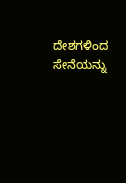ದೇಶಗಳಿಂದ ಸೇನೆಯನ್ನು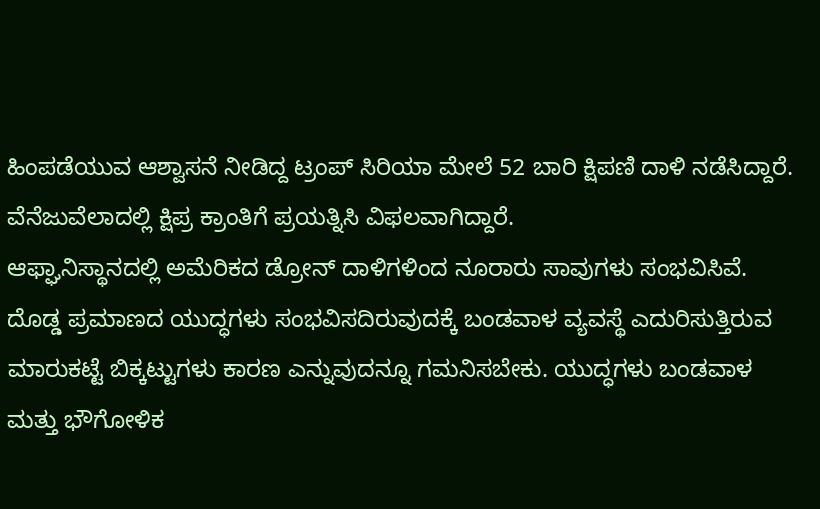ಹಿಂಪಡೆಯುವ ಆಶ್ವಾಸನೆ ನೀಡಿದ್ದ ಟ್ರಂಪ್ ಸಿರಿಯಾ ಮೇಲೆ 52 ಬಾರಿ ಕ್ಷಿಪಣಿ ದಾಳಿ ನಡೆಸಿದ್ದಾರೆ. ವೆನೆಜುವೆಲಾದಲ್ಲಿ ಕ್ಷಿಪ್ರ ಕ್ರಾಂತಿಗೆ ಪ್ರಯತ್ನಿಸಿ ವಿಫಲವಾಗಿದ್ದಾರೆ.
ಆಫ್ಘಾನಿಸ್ಥಾನದಲ್ಲಿ ಅಮೆರಿಕದ ಡ್ರೋನ್ ದಾಳಿಗಳಿಂದ ನೂರಾರು ಸಾವುಗಳು ಸಂಭವಿಸಿವೆ. ದೊಡ್ಡ ಪ್ರಮಾಣದ ಯುದ್ಧಗಳು ಸಂಭವಿಸದಿರುವುದಕ್ಕೆ ಬಂಡವಾಳ ವ್ಯವಸ್ಥೆ ಎದುರಿಸುತ್ತಿರುವ ಮಾರುಕಟ್ಟೆ ಬಿಕ್ಕಟ್ಟುಗಳು ಕಾರಣ ಎನ್ನುವುದನ್ನೂ ಗಮನಿಸಬೇಕು. ಯುದ್ಧಗಳು ಬಂಡವಾಳ ಮತ್ತು ಭೌಗೋಳಿಕ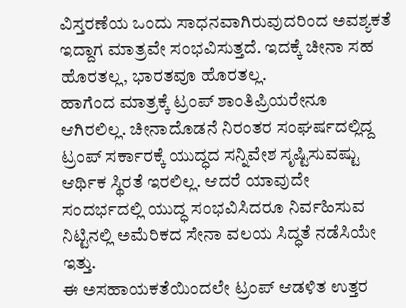ವಿಸ್ತರಣೆಯ ಒಂದು ಸಾಧನವಾಗಿರುವುದರಿಂದ ಅವಶ್ಯಕತೆ ಇದ್ದಾಗ ಮಾತ್ರವೇ ಸಂಭವಿಸುತ್ತದೆ. ಇದಕ್ಕೆ ಚೀನಾ ಸಹ ಹೊರತಲ್ಲ, ಭಾರತವೂ ಹೊರತಲ್ಲ.
ಹಾಗೆಂದ ಮಾತ್ರಕ್ಕೆ ಟ್ರಂಪ್ ಶಾಂತಿಪ್ರಿಯರೇನೂ ಆಗಿರಲಿಲ್ಲ. ಚೀನಾದೊಡನೆ ನಿರಂತರ ಸಂಘರ್ಷದಲ್ಲಿದ್ದ ಟ್ರಂಪ್ ಸರ್ಕಾರಕ್ಕೆ ಯುದ್ಧದ ಸನ್ನಿವೇಶ ಸೃಷ್ಟಿಸುವಷ್ಟು ಆರ್ಥಿಕ ಸ್ಥಿರತೆ ಇರಲಿಲ್ಲ. ಆದರೆ ಯಾವುದೇ ಸಂದರ್ಭದಲ್ಲಿ ಯುದ್ಧ ಸಂಭವಿಸಿದರೂ ನಿರ್ವಹಿಸುವ ನಿಟ್ಟಿನಲ್ಲಿ ಅಮೆರಿಕದ ಸೇನಾ ವಲಯ ಸಿದ್ಧತೆ ನಡೆಸಿಯೇ ಇತ್ತು.
ಈ ಅಸಹಾಯಕತೆಯಿಂದಲೇ ಟ್ರಂಪ್ ಆಡಳಿತ ಉತ್ತರ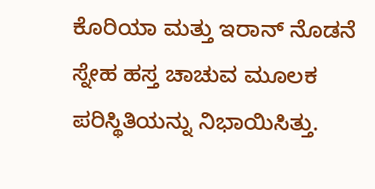ಕೊರಿಯಾ ಮತ್ತು ಇರಾನ್ ನೊಡನೆ ಸ್ನೇಹ ಹಸ್ತ ಚಾಚುವ ಮೂಲಕ ಪರಿಸ್ಥಿತಿಯನ್ನು ನಿಭಾಯಿಸಿತ್ತು.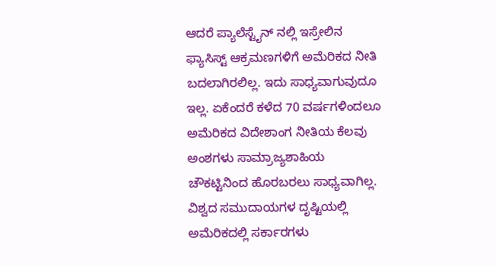ಆದರೆ ಪ್ಯಾಲೆಸ್ಟೈನ್ ನಲ್ಲಿ ಇಸ್ರೇಲಿನ ಫ್ಯಾಸಿಸ್ಟ್ ಆಕ್ರಮಣಗಳಿಗೆ ಅಮೆರಿಕದ ನೀತಿ ಬದಲಾಗಿರಲಿಲ್ಲ. ಇದು ಸಾಧ್ಯವಾಗುವುದೂ ಇಲ್ಲ. ಏಕೆಂದರೆ ಕಳೆದ 70 ವರ್ಷಗಳಿಂದಲೂ ಅಮೆರಿಕದ ವಿದೇಶಾಂಗ ನೀತಿಯ ಕೆಲವು ಅಂಶಗಳು ಸಾಮ್ರಾಜ್ಯಶಾಹಿಯ ಚೌಕಟ್ಟಿನಿಂದ ಹೊರಬರಲು ಸಾಧ್ಯವಾಗಿಲ್ಲ.
ವಿಶ್ವದ ಸಮುದಾಯಗಳ ದೃಷ್ಟಿಯಲ್ಲಿ ಅಮೆರಿಕದಲ್ಲಿ ಸರ್ಕಾರಗಳು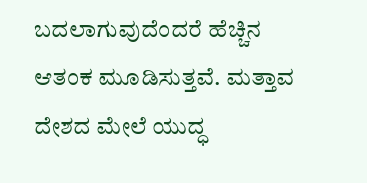ಬದಲಾಗುವುದೆಂದರೆ ಹೆಚ್ಚಿನ ಆತಂಕ ಮೂಡಿಸುತ್ತವೆ. ಮತ್ತಾವ ದೇಶದ ಮೇಲೆ ಯುದ್ಧ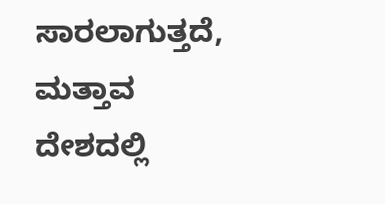ಸಾರಲಾಗುತ್ತದೆ, ಮತ್ತಾವ ದೇಶದಲ್ಲಿ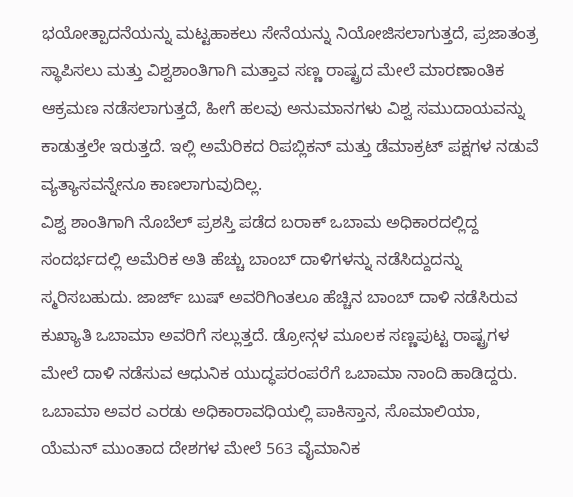ಭಯೋತ್ಪಾದನೆಯನ್ನು ಮಟ್ಟಹಾಕಲು ಸೇನೆಯನ್ನು ನಿಯೋಜಿಸಲಾಗುತ್ತದೆ, ಪ್ರಜಾತಂತ್ರ ಸ್ಥಾಪಿಸಲು ಮತ್ತು ವಿಶ್ವಶಾಂತಿಗಾಗಿ ಮತ್ತಾವ ಸಣ್ಣ ರಾಷ್ಟ್ರದ ಮೇಲೆ ಮಾರಣಾಂತಿಕ ಆಕ್ರಮಣ ನಡೆಸಲಾಗುತ್ತದೆ, ಹೀಗೆ ಹಲವು ಅನುಮಾನಗಳು ವಿಶ್ವ ಸಮುದಾಯವನ್ನು ಕಾಡುತ್ತಲೇ ಇರುತ್ತದೆ. ಇಲ್ಲಿ ಅಮೆರಿಕದ ರಿಪಬ್ಲಿಕನ್ ಮತ್ತು ಡೆಮಾಕ್ರಟ್ ಪಕ್ಷಗಳ ನಡುವೆ ವ್ಯತ್ಯಾಸವನ್ನೇನೂ ಕಾಣಲಾಗುವುದಿಲ್ಲ.
ವಿಶ್ವ ಶಾಂತಿಗಾಗಿ ನೊಬೆಲ್ ಪ್ರಶಸ್ತಿ ಪಡೆದ ಬರಾಕ್ ಒಬಾಮ ಅಧಿಕಾರದಲ್ಲಿದ್ದ ಸಂದರ್ಭದಲ್ಲಿ ಅಮೆರಿಕ ಅತಿ ಹೆಚ್ಚು ಬಾಂಬ್ ದಾಳಿಗಳನ್ನು ನಡೆಸಿದ್ದುದನ್ನು ಸ್ಮರಿಸಬಹುದು. ಜಾರ್ಜ್ ಬುಷ್ ಅವರಿಗಿಂತಲೂ ಹೆಚ್ಚಿನ ಬಾಂಬ್ ದಾಳಿ ನಡೆಸಿರುವ ಕುಖ್ಯಾತಿ ಒಬಾಮಾ ಅವರಿಗೆ ಸಲ್ಲುತ್ತದೆ. ಡ್ರೋನ್ಗಳ ಮೂಲಕ ಸಣ್ಣಪುಟ್ಟ ರಾಷ್ಟ್ರಗಳ ಮೇಲೆ ದಾಳಿ ನಡೆಸುವ ಆಧುನಿಕ ಯುದ್ಧಪರಂಪರೆಗೆ ಒಬಾಮಾ ನಾಂದಿ ಹಾಡಿದ್ದರು. ಒಬಾಮಾ ಅವರ ಎರಡು ಅಧಿಕಾರಾವಧಿಯಲ್ಲಿ ಪಾಕಿಸ್ತಾನ, ಸೊಮಾಲಿಯಾ, ಯೆಮನ್ ಮುಂತಾದ ದೇಶಗಳ ಮೇಲೆ 563 ವೈಮಾನಿಕ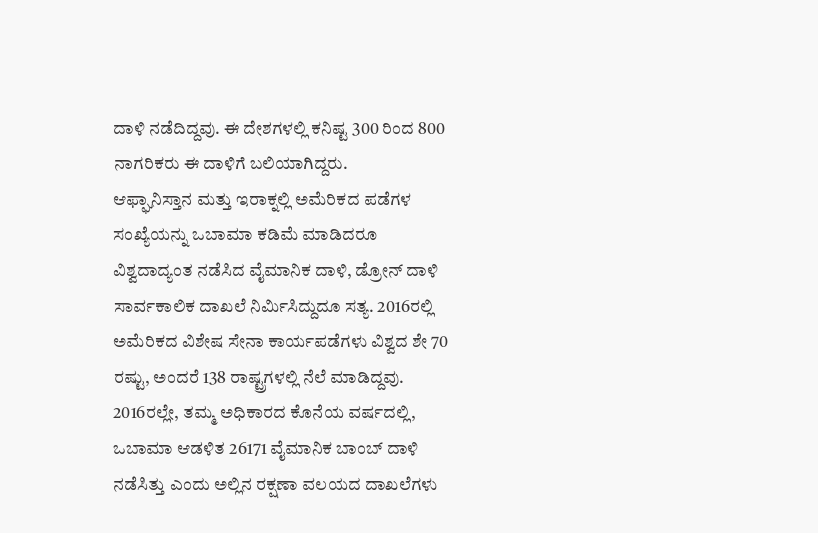ದಾಳಿ ನಡೆದಿದ್ದವು. ಈ ದೇಶಗಳಲ್ಲಿ ಕನಿಷ್ಟ 300 ರಿಂದ 800 ನಾಗರಿಕರು ಈ ದಾಳಿಗೆ ಬಲಿಯಾಗಿದ್ದರು.
ಆಫ್ಘಾನಿಸ್ತಾನ ಮತ್ತು ಇರಾಕ್ನಲ್ಲಿ ಅಮೆರಿಕದ ಪಡೆಗಳ ಸಂಖ್ಯೆಯನ್ನು ಒಬಾಮಾ ಕಡಿಮೆ ಮಾಡಿದರೂ ವಿಶ್ವದಾದ್ಯಂತ ನಡೆಸಿದ ವೈಮಾನಿಕ ದಾಳಿ, ಡ್ರೋನ್ ದಾಳಿ ಸಾರ್ವಕಾಲಿಕ ದಾಖಲೆ ನಿರ್ಮಿಸಿದ್ದುದೂ ಸತ್ಯ. 2016ರಲ್ಲಿ ಅಮೆರಿಕದ ವಿಶೇಷ ಸೇನಾ ಕಾರ್ಯಪಡೆಗಳು ವಿಶ್ವದ ಶೇ 70 ರಷ್ಟು, ಅಂದರೆ 138 ರಾಷ್ಟ್ರಗಳಲ್ಲಿ ನೆಲೆ ಮಾಡಿದ್ದವು. 2016ರಲ್ಲೇ, ತಮ್ಮ ಅಧಿಕಾರದ ಕೊನೆಯ ವರ್ಷದಲ್ಲಿ, ಒಬಾಮಾ ಆಡಳಿತ 26171 ವೈಮಾನಿಕ ಬಾಂಬ್ ದಾಳಿ ನಡೆಸಿತ್ತು ಎಂದು ಅಲ್ಲಿನ ರಕ್ಷಣಾ ವಲಯದ ದಾಖಲೆಗಳು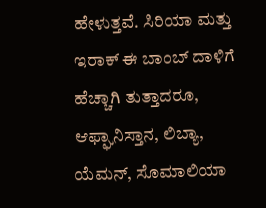ಹೇಳುತ್ತವೆ. ಸಿರಿಯಾ ಮತ್ತು ಇರಾಕ್ ಈ ಬಾಂಬ್ ದಾಳಿಗೆ ಹೆಚ್ಚಾಗಿ ತುತ್ತಾದರೂ, ಆಫ್ಘಾನಿಸ್ತಾನ, ಲಿಬ್ಯಾ, ಯೆಮನ್, ಸೊಮಾಲಿಯಾ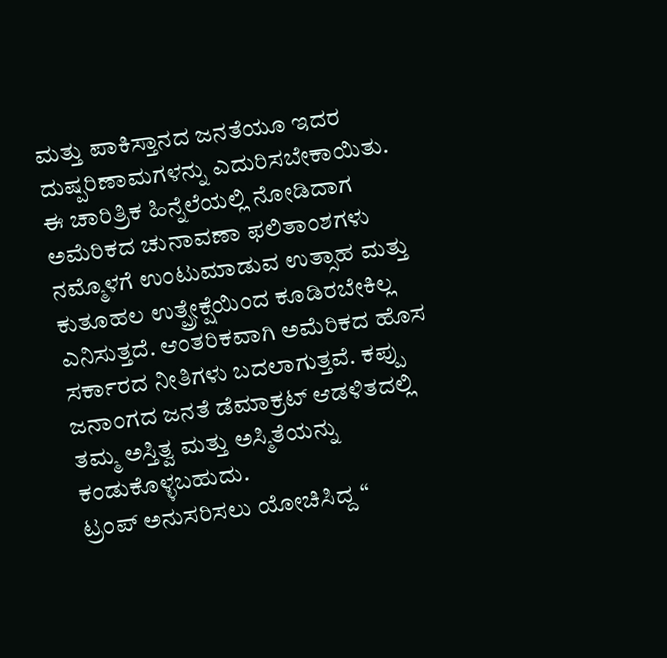ಮತ್ತು ಪಾಕಿಸ್ತಾನದ ಜನತೆಯೂ ಇದರ ದುಷ್ಪರಿಣಾಮಗಳನ್ನು ಎದುರಿಸಬೇಕಾಯಿತು.
ಈ ಚಾರಿತ್ರಿಕ ಹಿನ್ನೆಲೆಯಲ್ಲಿ ನೋಡಿದಾಗ ಅಮೆರಿಕದ ಚುನಾವಣಾ ಫಲಿತಾಂಶಗಳು ನಮ್ಮೊಳಗೆ ಉಂಟುಮಾಡುವ ಉತ್ಸಾಹ ಮತ್ತು ಕುತೂಹಲ ಉತ್ಪ್ರೇಕ್ಷೆಯಿಂದ ಕೂಡಿರಬೇಕಿಲ್ಲ ಎನಿಸುತ್ತದೆ. ಆಂತರಿಕವಾಗಿ ಅಮೆರಿಕದ ಹೊಸ ಸರ್ಕಾರದ ನೀತಿಗಳು ಬದಲಾಗುತ್ತವೆ. ಕಪ್ಪು ಜನಾಂಗದ ಜನತೆ ಡೆಮಾಕ್ರಟ್ ಆಡಳಿತದಲ್ಲಿ ತಮ್ಮ ಅಸ್ತಿತ್ವ ಮತ್ತು ಅಸ್ಮಿತೆಯನ್ನು ಕಂಡುಕೊಳ್ಳಬಹುದು.
ಟ್ರಂಪ್ ಅನುಸರಿಸಲು ಯೋಚಿಸಿದ್ದ “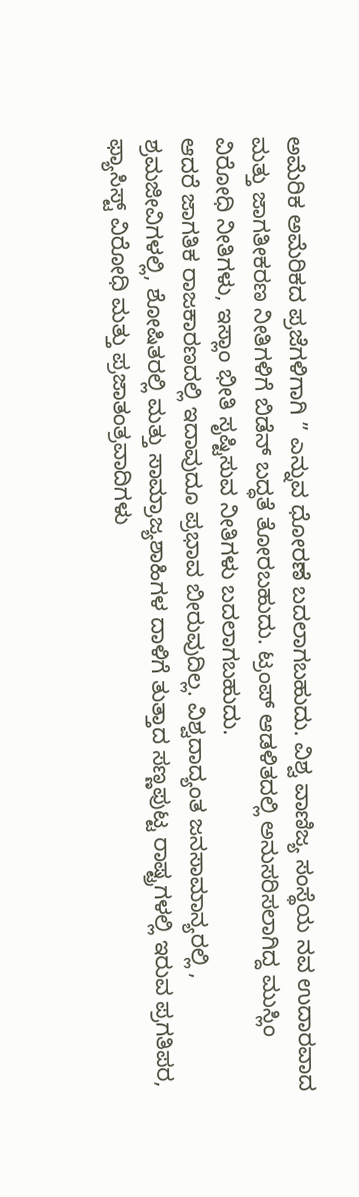ಅಮೆರಿಕ ಅಮೆರಿಕದ ಪ್ರಜೆಗಳಿಗಾಗಿ ” ಎನ್ನುವ ಧೋರಣೆ ಬದಲಾಗಬಹುದು. ವಿಶ್ವ ವಾಣಿಜ್ಯ ಸಂಸ್ಥೆಯ ನವ ಉದಾರವಾದ ಮತ್ತು ಜಾಗತೀಕರಣ ನೀತಿಗಳಿಗೆ ಬಿಡೆನ್ ಬದ್ಧತೆ ತೋರಬಹುದು. ಟ್ರಂಪ್ ಆಡಳಿತದಲ್ಲಿ ಅನುಸರಿಸಲಾಗಿದ್ದ ಮುಸ್ಲಿಂ ವಿರೋಧಿ ನೀತಿಗಳು, ಇಸ್ಲಾಂ ಭೀತಿ ಸೃಷ್ಟಿಸುವ ನೀತಿಗಳು ಬದಲಾಗಬಹುದು.
ಆದರೆ ಜಾಗತಿಕ ರಾಜಕಾರಣದಲ್ಲಿ ಇದಾವುದೂ ಪ್ರಭಾವ ಬೀರುವುದಿಲ್ಲ. ವಿಶ್ವದಾದ್ಯಂತ ಜನಸಾಮಾನ್ಯರಲ್ಲಿ , ಶ್ರಮಜೀವಿಗಳಲ್ಲಿ, ಶೋಷಿತರಲ್ಲಿ ಮತ್ತು ಸಾಮ್ರಾಜ್ಯಶಾಹಿಗಳ ದಾಳಿಗೆ ತುತ್ತಾದ ಸಣ್ಣಪುಟ್ಟ ರಾಷ್ಟ್ರಗಳಲ್ಲಿ ಇರುವ ಪ್ರಗತಿಪರ, ಫ್ಯಾಸಿಸ್ಟ್ ವಿರೋಧಿ ಮತ್ತು ಪ್ರಜಾತಂತ್ರವಾದಿಗಳು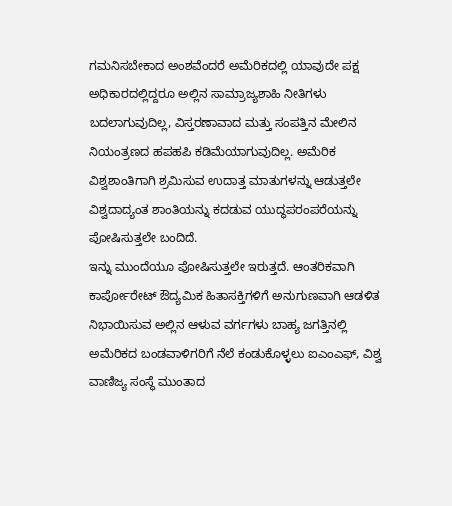ಗಮನಿಸಬೇಕಾದ ಅಂಶವೆಂದರೆ ಅಮೆರಿಕದಲ್ಲಿ ಯಾವುದೇ ಪಕ್ಷ ಅಧಿಕಾರದಲ್ಲಿದ್ದರೂ ಅಲ್ಲಿನ ಸಾಮ್ರಾಜ್ಯಶಾಹಿ ನೀತಿಗಳು ಬದಲಾಗುವುದಿಲ್ಲ, ವಿಸ್ತರಣಾವಾದ ಮತ್ತು ಸಂಪತ್ತಿನ ಮೇಲಿನ ನಿಯಂತ್ರಣದ ಹಪಹಪಿ ಕಡಿಮೆಯಾಗುವುದಿಲ್ಲ. ಅಮೆರಿಕ ವಿಶ್ವಶಾಂತಿಗಾಗಿ ಶ್ರಮಿಸುವ ಉದಾತ್ತ ಮಾತುಗಳನ್ನು ಆಡುತ್ತಲೇ ವಿಶ್ವದಾದ್ಯಂತ ಶಾಂತಿಯನ್ನು ಕದಡುವ ಯುದ್ಧಪರಂಪರೆಯನ್ನು ಪೋಷಿಸುತ್ತಲೇ ಬಂದಿದೆ.
ಇನ್ನು ಮುಂದೆಯೂ ಪೋಷಿಸುತ್ತಲೇ ಇರುತ್ತದೆ. ಆಂತರಿಕವಾಗಿ ಕಾರ್ಪೋರೇಟ್ ಔದ್ಯಮಿಕ ಹಿತಾಸಕ್ತಿಗಳಿಗೆ ಅನುಗುಣವಾಗಿ ಆಡಳಿತ ನಿಭಾಯಿಸುವ ಅಲ್ಲಿನ ಆಳುವ ವರ್ಗಗಳು ಬಾಹ್ಯ ಜಗತ್ತಿನಲ್ಲಿ ಅಮೆರಿಕದ ಬಂಡವಾಳಿಗರಿಗೆ ನೆಲೆ ಕಂಡುಕೊಳ್ಳಲು ಐಎಂಎಫ್, ವಿಶ್ವ ವಾಣಿಜ್ಯ ಸಂಸ್ಥೆ ಮುಂತಾದ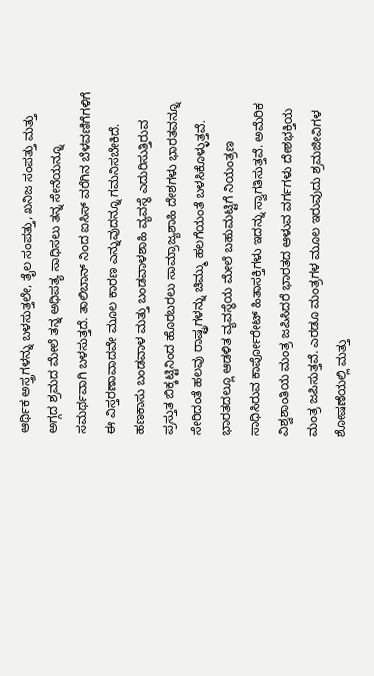ಆರ್ಥಿಕ ಅಸ್ತ್ರಗಳನ್ನು ಬಳಸುತ್ತಲೇ, ತೈಲ ಸಂಪತ್ತು, ಖನಿಜ ಸಂಪತ್ತು ಮತ್ತು ಅಗ್ಗದ ಶ್ರಮದ ಮೇಲೆ ತನ್ನ ಅಧಿಪತ್ಯ ಸಾಧಿಸಲು ತನ್ನ ಸೇನೆಯನ್ನೂ ಸಮರ್ಥವಾಗಿ ಬಳಸುತ್ತದೆ. ತಾಲಿಬಾನ್ ನಿಂದ ಐಸಿಸ್ ವರೆಗಿನ ಬೆಳವಣಿಗೆಗಳಿಗೆ ಈ ವಿಸ್ತರಣಾವಾದವೇ ಮೂಲ ಕಾರಣ ಎನ್ನುವುದನ್ನೂ ಗಮನಿಸಬೇಕಿದೆ.
ಹಣಕಾಸು ಬಂಡವಾಳ ಮತ್ತು ಬಂಡವಾಳಶಾಹಿ ವ್ಯವಸ್ಥೆ ಎದುರಿಸುತ್ತಿರುವ ಪ್ರಸ್ತುತ ಬಿಕ್ಕಟ್ಟಿನಿಂದ ಹೊರಬರಲು ಸಾಮ್ರಾಜ್ಯಶಾಹಿ ದೇಶಗಳು ಭಾರತವನ್ನೂ ಸೇರಿದಂತೆ ಹಲವು ರಾಷ್ಟ್ರಗಳನ್ನು ಚಿಮ್ಮು ಹಲಗೆಯಂತೆ ಬಳಸಿಕೊಳ್ಳುತ್ತವೆ. ಭಾರತದಲ್ಲೂ ಆಡಳಿತ ವ್ಯವಸ್ಥೆಯ ಮೇಲೆ ಬಹುಮಟ್ಟಿಗೆ ನಿಯಂತ್ರಣ ಸಾಧಿಸಿರುವ ಕಾರ್ಪೋರೇಟ್ ಹಿತಾಸಕ್ತಿಗಳು ಇದನ್ನು ಸ್ವಾಗತಿಸುತ್ತವೆ. ಅಮೆರಿಕ ವಿಶ್ವಶಾಂತಿಯ ಮಂತ್ರ ಜಪಿಸಿದರೆ ಭಾರತದ ಆಳುವ ವರ್ಗಗಳು ದೇಶಭಕ್ತಿಯ ಮಂತ್ರ ಜಪಿಸುತ್ತವೆ. ಎರಡೂ ಮಂತ್ರಗಳ ಮೂಲ ಇರುವುದು ಶ್ರಮಜೀವಿಗಳ ಶೋಷಣೆಯಲ್ಲಿ ಮತ್ತು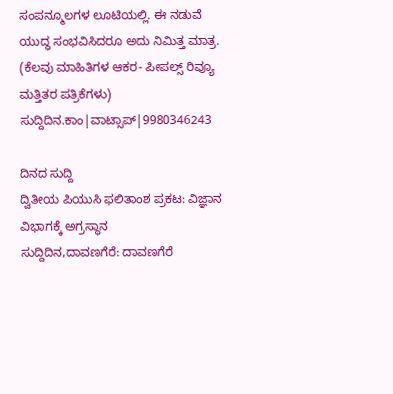ಸಂಪನ್ಮೂಲಗಳ ಲೂಟಿಯಲ್ಲಿ. ಈ ನಡುವೆ ಯುದ್ಧ ಸಂಭವಿಸಿದರೂ ಅದು ನಿಮಿತ್ತ ಮಾತ್ರ.
(ಕೆಲವು ಮಾಹಿತಿಗಳ ಆಕರ- ಪೀಪಲ್ಸ್ ರಿವ್ಯೂ ಮತ್ತಿತರ ಪತ್ರಿಕೆಗಳು)
ಸುದ್ದಿದಿನ.ಕಾಂ|ವಾಟ್ಸಾಪ್|9980346243

ದಿನದ ಸುದ್ದಿ
ದ್ವಿತೀಯ ಪಿಯುಸಿ ಫಲಿತಾಂಶ ಪ್ರಕಟ: ವಿಜ್ಞಾನ ವಿಭಾಗಕ್ಕೆ ಅಗ್ರಸ್ಥಾನ
ಸುದ್ದಿದಿನ,ದಾವಣಗೆರೆ: ದಾವಣಗೆರೆ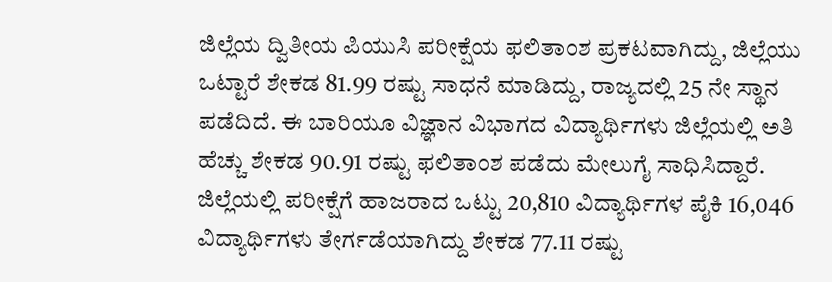ಜಿಲ್ಲೆಯ ದ್ವಿತೀಯ ಪಿಯುಸಿ ಪರೀಕ್ಷೆಯ ಫಲಿತಾಂಶ ಪ್ರಕಟವಾಗಿದ್ದು, ಜಿಲ್ಲೆಯು ಒಟ್ಟಾರೆ ಶೇಕಡ 81.99 ರಷ್ಟು ಸಾಧನೆ ಮಾಡಿದ್ದು, ರಾಜ್ಯದಲ್ಲಿ 25 ನೇ ಸ್ಥಾನ ಪಡೆದಿದೆ. ಈ ಬಾರಿಯೂ ವಿಜ್ಞಾನ ವಿಭಾಗದ ವಿದ್ಯಾರ್ಥಿಗಳು ಜಿಲ್ಲೆಯಲ್ಲಿ ಅತಿ ಹೆಚ್ಚು ಶೇಕಡ 90.91 ರಷ್ಟು ಫಲಿತಾಂಶ ಪಡೆದು ಮೇಲುಗೈ ಸಾಧಿಸಿದ್ದಾರೆ.
ಜಿಲ್ಲೆಯಲ್ಲಿ ಪರೀಕ್ಷೆಗೆ ಹಾಜರಾದ ಒಟ್ಟು 20,810 ವಿದ್ಯಾರ್ಥಿಗಳ ಪೈಕಿ 16,046 ವಿದ್ಯಾರ್ಥಿಗಳು ತೇರ್ಗಡೆಯಾಗಿದ್ದು ಶೇಕಡ 77.11 ರಷ್ಟು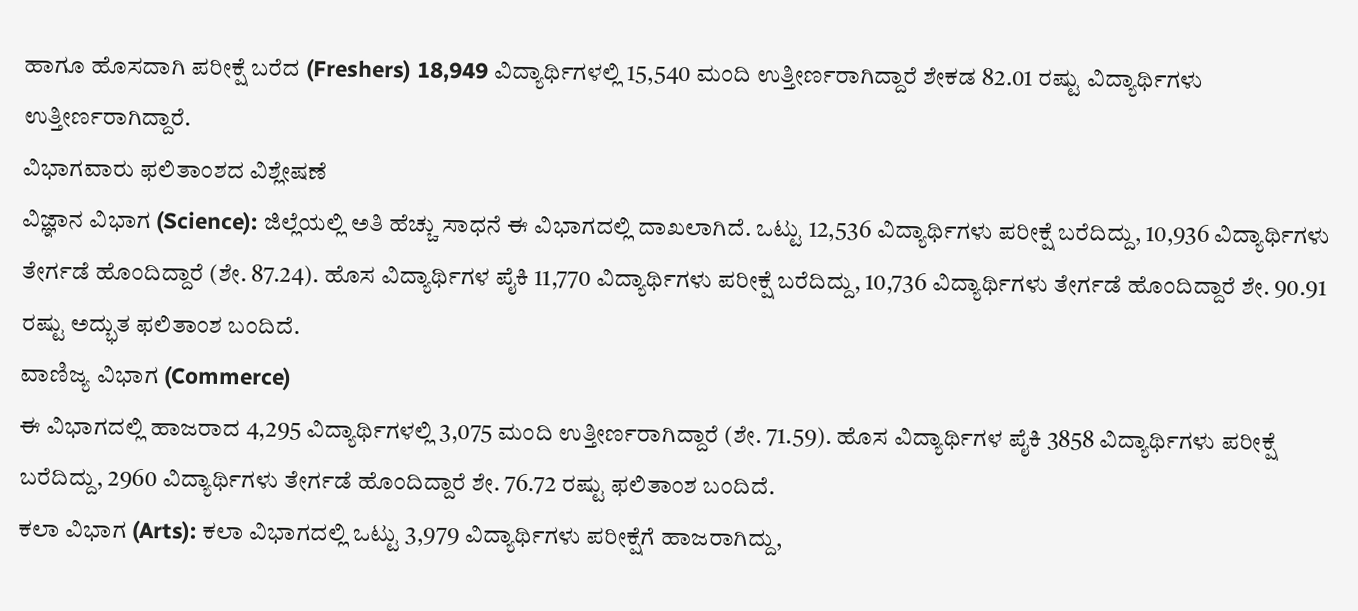ಹಾಗೂ ಹೊಸದಾಗಿ ಪರೀಕ್ಷೆ ಬರೆದ (Freshers) 18,949 ವಿದ್ಯಾರ್ಥಿಗಳಲ್ಲಿ 15,540 ಮಂದಿ ಉತ್ತೀರ್ಣರಾಗಿದ್ದಾರೆ ಶೇಕಡ 82.01 ರಷ್ಟು ವಿದ್ಯಾರ್ಥಿಗಳು ಉತ್ತೀರ್ಣರಾಗಿದ್ದಾರೆ.
ವಿಭಾಗವಾರು ಫಲಿತಾಂಶದ ವಿಶ್ಲೇಷಣೆ
ವಿಜ್ಞಾನ ವಿಭಾಗ (Science): ಜಿಲ್ಲೆಯಲ್ಲಿ ಅತಿ ಹೆಚ್ಚು ಸಾಧನೆ ಈ ವಿಭಾಗದಲ್ಲಿ ದಾಖಲಾಗಿದೆ. ಒಟ್ಟು 12,536 ವಿದ್ಯಾರ್ಥಿಗಳು ಪರೀಕ್ಷೆ ಬರೆದಿದ್ದು, 10,936 ವಿದ್ಯಾರ್ಥಿಗಳು ತೇರ್ಗಡೆ ಹೊಂದಿದ್ದಾರೆ (ಶೇ. 87.24). ಹೊಸ ವಿದ್ಯಾರ್ಥಿಗಳ ಪೈಕಿ 11,770 ವಿದ್ಯಾರ್ಥಿಗಳು ಪರೀಕ್ಷೆ ಬರೆದಿದ್ದು, 10,736 ವಿದ್ಯಾರ್ಥಿಗಳು ತೇರ್ಗಡೆ ಹೊಂದಿದ್ದಾರೆ ಶೇ. 90.91 ರಷ್ಟು ಅದ್ಭುತ ಫಲಿತಾಂಶ ಬಂದಿದೆ.
ವಾಣಿಜ್ಯ ವಿಭಾಗ (Commerce)
ಈ ವಿಭಾಗದಲ್ಲಿ ಹಾಜರಾದ 4,295 ವಿದ್ಯಾರ್ಥಿಗಳಲ್ಲಿ 3,075 ಮಂದಿ ಉತ್ತೀರ್ಣರಾಗಿದ್ದಾರೆ (ಶೇ. 71.59). ಹೊಸ ವಿದ್ಯಾರ್ಥಿಗಳ ಪೈಕಿ 3858 ವಿದ್ಯಾರ್ಥಿಗಳು ಪರೀಕ್ಷೆ ಬರೆದಿದ್ದು, 2960 ವಿದ್ಯಾರ್ಥಿಗಳು ತೇರ್ಗಡೆ ಹೊಂದಿದ್ದಾರೆ ಶೇ. 76.72 ರಷ್ಟು ಫಲಿತಾಂಶ ಬಂದಿದೆ.
ಕಲಾ ವಿಭಾಗ (Arts): ಕಲಾ ವಿಭಾಗದಲ್ಲಿ ಒಟ್ಟು 3,979 ವಿದ್ಯಾರ್ಥಿಗಳು ಪರೀಕ್ಷೆಗೆ ಹಾಜರಾಗಿದ್ದು,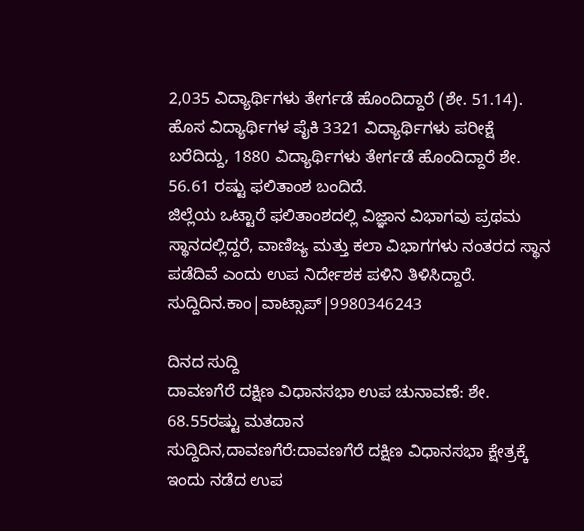2,035 ವಿದ್ಯಾರ್ಥಿಗಳು ತೇರ್ಗಡೆ ಹೊಂದಿದ್ದಾರೆ (ಶೇ. 51.14). ಹೊಸ ವಿದ್ಯಾರ್ಥಿಗಳ ಪೈಕಿ 3321 ವಿದ್ಯಾರ್ಥಿಗಳು ಪರೀಕ್ಷೆ ಬರೆದಿದ್ದು, 1880 ವಿದ್ಯಾರ್ಥಿಗಳು ತೇರ್ಗಡೆ ಹೊಂದಿದ್ದಾರೆ ಶೇ. 56.61 ರಷ್ಟು ಫಲಿತಾಂಶ ಬಂದಿದೆ.
ಜಿಲ್ಲೆಯ ಒಟ್ಟಾರೆ ಫಲಿತಾಂಶದಲ್ಲಿ ವಿಜ್ಞಾನ ವಿಭಾಗವು ಪ್ರಥಮ ಸ್ಥಾನದಲ್ಲಿದ್ದರೆ, ವಾಣಿಜ್ಯ ಮತ್ತು ಕಲಾ ವಿಭಾಗಗಳು ನಂತರದ ಸ್ಥಾನ ಪಡೆದಿವೆ ಎಂದು ಉಪ ನಿರ್ದೇಶಕ ಪಳಿನಿ ತಿಳಿಸಿದ್ದಾರೆ.
ಸುದ್ದಿದಿನ.ಕಾಂ|ವಾಟ್ಸಾಪ್|9980346243

ದಿನದ ಸುದ್ದಿ
ದಾವಣಗೆರೆ ದಕ್ಷಿಣ ವಿಧಾನಸಭಾ ಉಪ ಚುನಾವಣೆ: ಶೇ. 68.55ರಷ್ಟು ಮತದಾನ
ಸುದ್ದಿದಿನ,ದಾವಣಗೆರೆ:ದಾವಣಗೆರೆ ದಕ್ಷಿಣ ವಿಧಾನಸಭಾ ಕ್ಷೇತ್ರಕ್ಕೆ ಇಂದು ನಡೆದ ಉಪ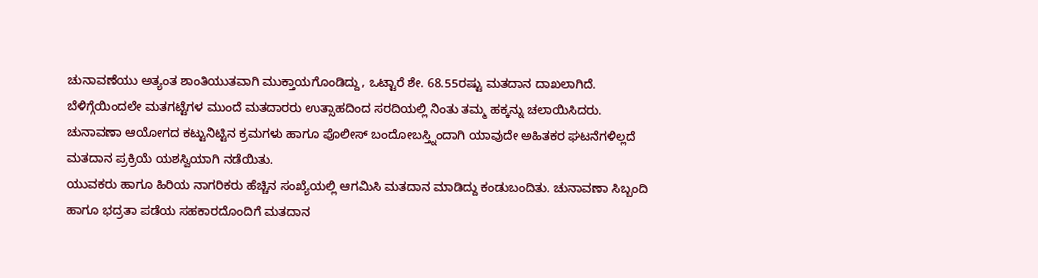ಚುನಾವಣೆಯು ಅತ್ಯಂತ ಶಾಂತಿಯುತವಾಗಿ ಮುಕ್ತಾಯಗೊಂಡಿದ್ದು, ಒಟ್ಟಾರೆ ಶೇ. 68.55ರಷ್ಟು ಮತದಾನ ದಾಖಲಾಗಿದೆ.
ಬೆಳಿಗ್ಗೆಯಿಂದಲೇ ಮತಗಟ್ಟೆಗಳ ಮುಂದೆ ಮತದಾರರು ಉತ್ಸಾಹದಿಂದ ಸರದಿಯಲ್ಲಿ ನಿಂತು ತಮ್ಮ ಹಕ್ಕನ್ನು ಚಲಾಯಿಸಿದರು. ಚುನಾವಣಾ ಆಯೋಗದ ಕಟ್ಟುನಿಟ್ಟಿನ ಕ್ರಮಗಳು ಹಾಗೂ ಪೊಲೀಸ್ ಬಂದೋಬಸ್ತ್ನಿಂದಾಗಿ ಯಾವುದೇ ಅಹಿತಕರ ಘಟನೆಗಳಿಲ್ಲದೆ ಮತದಾನ ಪ್ರಕ್ರಿಯೆ ಯಶಸ್ವಿಯಾಗಿ ನಡೆಯಿತು.
ಯುವಕರು ಹಾಗೂ ಹಿರಿಯ ನಾಗರಿಕರು ಹೆಚ್ಚಿನ ಸಂಖ್ಯೆಯಲ್ಲಿ ಆಗಮಿಸಿ ಮತದಾನ ಮಾಡಿದ್ದು ಕಂಡುಬಂದಿತು. ಚುನಾವಣಾ ಸಿಬ್ಬಂದಿ ಹಾಗೂ ಭದ್ರತಾ ಪಡೆಯ ಸಹಕಾರದೊಂದಿಗೆ ಮತದಾನ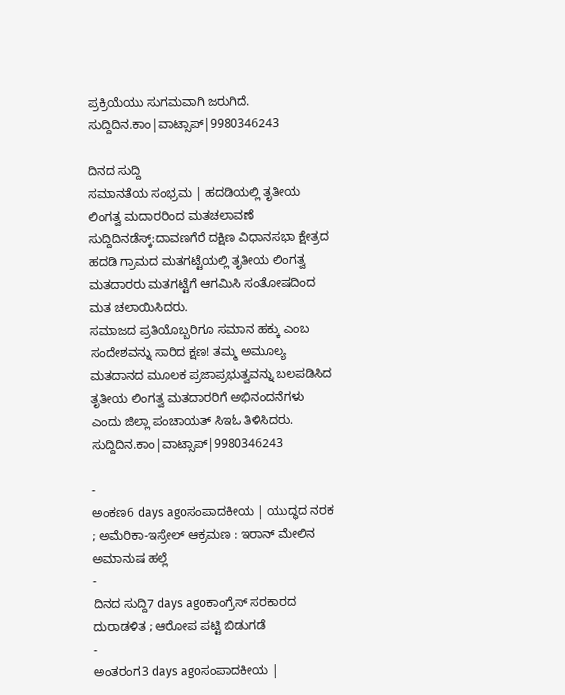ಪ್ರಕ್ರಿಯೆಯು ಸುಗಮವಾಗಿ ಜರುಗಿದೆ.
ಸುದ್ದಿದಿನ.ಕಾಂ|ವಾಟ್ಸಾಪ್|9980346243

ದಿನದ ಸುದ್ದಿ
ಸಮಾನತೆಯ ಸಂಭ್ರಮ | ಹದಡಿಯಲ್ಲಿ ತೃತೀಯ ಲಿಂಗತ್ವ ಮದಾರರಿಂದ ಮತಚಲಾವಣೆ
ಸುದ್ದಿದಿನಡೆಸ್ಕ್:ದಾವಣಗೆರೆ ದಕ್ಷಿಣ ವಿಧಾನಸಭಾ ಕ್ಷೇತ್ರದ ಹದಡಿ ಗ್ರಾಮದ ಮತಗಟ್ಟೆಯಲ್ಲಿ ತೃತೀಯ ಲಿಂಗತ್ವ ಮತದಾರರು ಮತಗಟ್ಟೆಗೆ ಆಗಮಿಸಿ ಸಂತೋಷದಿಂದ ಮತ ಚಲಾಯಿಸಿದರು.
ಸಮಾಜದ ಪ್ರತಿಯೊಬ್ಬರಿಗೂ ಸಮಾನ ಹಕ್ಕು ಎಂಬ ಸಂದೇಶವನ್ನು ಸಾರಿದ ಕ್ಷಣ! ತಮ್ಮ ಅಮೂಲ್ಯ ಮತದಾನದ ಮೂಲಕ ಪ್ರಜಾಪ್ರಭುತ್ವವನ್ನು ಬಲಪಡಿಸಿದ ತೃತೀಯ ಲಿಂಗತ್ವ ಮತದಾರರಿಗೆ ಅಭಿನಂದನೆಗಳು ಎಂದು ಜಿಲ್ಲಾ ಪಂಚಾಯತ್ ಸಿಇಓ ತಿಳಿಸಿದರು.
ಸುದ್ದಿದಿನ.ಕಾಂ|ವಾಟ್ಸಾಪ್|9980346243

-
ಅಂಕಣ6 days agoಸಂಪಾದಕೀಯ | ಯುದ್ಧದ ನರಕ ; ಅಮೆರಿಕಾ-ಇಸ್ರೇಲ್ ಆಕ್ರಮಣ : ಇರಾನ್ ಮೇಲಿನ ಅಮಾನುಷ ಹಲ್ಲೆ
-
ದಿನದ ಸುದ್ದಿ7 days agoಕಾಂಗ್ರೆಸ್ ಸರಕಾರದ ದುರಾಡಳಿತ ; ಆರೋಪ ಪಟ್ಟಿ ಬಿಡುಗಡೆ
-
ಅಂತರಂಗ3 days agoಸಂಪಾದಕೀಯ |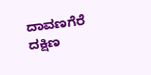ದಾವಣಗೆರೆ ದಕ್ಷಿಣ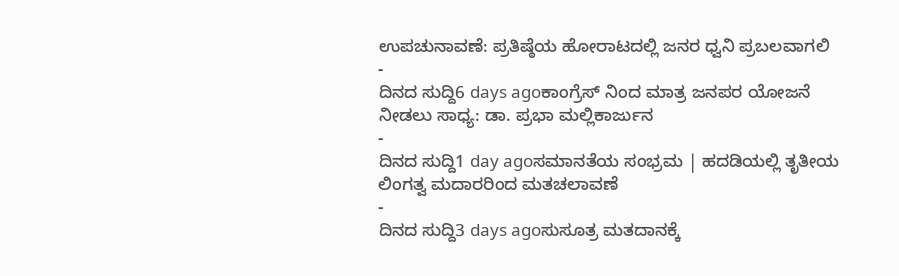ಉಪಚುನಾವಣೆ: ಪ್ರತಿಷ್ಠೆಯ ಹೋರಾಟದಲ್ಲಿ ಜನರ ಧ್ವನಿ ಪ್ರಬಲವಾಗಲಿ
-
ದಿನದ ಸುದ್ದಿ6 days agoಕಾಂಗ್ರೆಸ್ ನಿಂದ ಮಾತ್ರ ಜನಪರ ಯೋಜನೆ ನೀಡಲು ಸಾಧ್ಯ: ಡಾ. ಪ್ರಭಾ ಮಲ್ಲಿಕಾರ್ಜುನ
-
ದಿನದ ಸುದ್ದಿ1 day agoಸಮಾನತೆಯ ಸಂಭ್ರಮ | ಹದಡಿಯಲ್ಲಿ ತೃತೀಯ ಲಿಂಗತ್ವ ಮದಾರರಿಂದ ಮತಚಲಾವಣೆ
-
ದಿನದ ಸುದ್ದಿ3 days agoಸುಸೂತ್ರ ಮತದಾನಕ್ಕೆ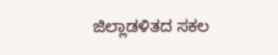ಜಿಲ್ಲಾಡಳಿತದ ಸಕಲ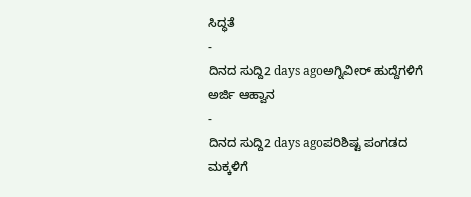ಸಿದ್ಧತೆ
-
ದಿನದ ಸುದ್ದಿ2 days agoಅಗ್ನಿವೀರ್ ಹುದ್ದೆಗಳಿಗೆ ಅರ್ಜಿ ಆಹ್ವಾನ
-
ದಿನದ ಸುದ್ದಿ2 days agoಪರಿಶಿಷ್ಟ ಪಂಗಡದ ಮಕ್ಕಳಿಗೆ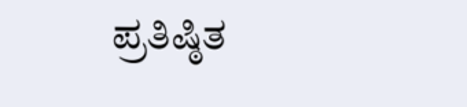ಪ್ರತಿಷ್ಠಿತ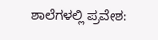ಶಾಲೆಗಳಲ್ಲಿ ಪ್ರವೇಶ: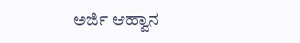ಅರ್ಜಿ ಆಹ್ವಾನ